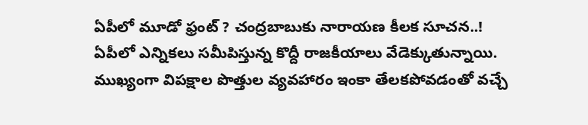ఏపీలో మూడో ఫ్రంట్ ? చంద్రబాబుకు నారాయణ కీలక సూచన..!
ఏపీలో ఎన్నికలు సమీపిస్తున్న కొద్దీ రాజకీయాలు వేడెక్కుతున్నాయి. ముఖ్యంగా విపక్షాల పొత్తుల వ్యవహారం ఇంకా తేలకపోవడంతో వచ్చే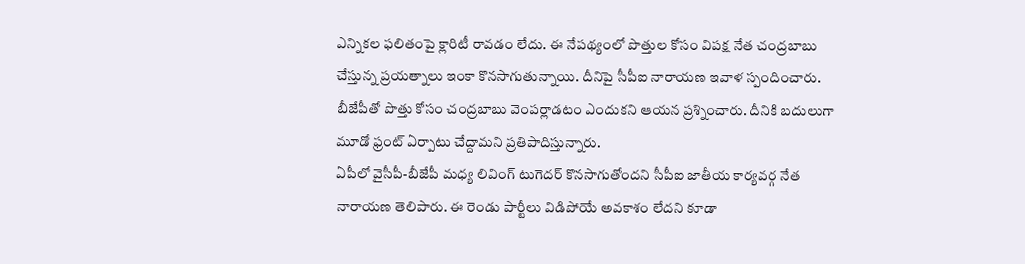ఎన్నికల ఫలితంపై క్లారిటీ రావడం లేదు. ఈ నేపథ్యంలో పొత్తుల కోసం విపక్ష నేత చంద్రబాబు చేస్తున్న ప్రయత్నాలు ఇంకా కొనసాగుతున్నాయి. దీనిపై సీపీఐ నారాయణ ఇవాళ స్పందించారు. బీజేపీతో పొత్తు కోసం చంద్రబాబు వెంపర్లాడటం ఎందుకని ఆయన ప్రశ్నించారు. దీనికి బదులుగా మూడో ఫ్రంట్ ఏర్పాటు చేద్దామని ప్రతిపాదిస్తున్నారు.
ఏపీలో వైసీపీ-బీజేపీ మధ్య లివింగ్ టుగెదర్ కొనసాగుతోందని సీపీఐ జాతీయ కార్యవర్గ నేత నారాయణ తెలిపారు. ఈ రెండు పార్టీలు విడిపోయే అవకాశం లేదని కూడా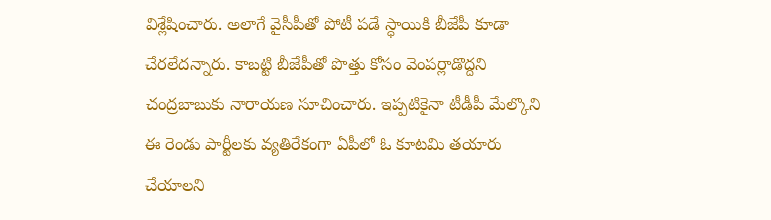విశ్లేషించారు. అలాగే వైసీపీతో పోటీ పడే స్ధాయికి బీజేపీ కూడా చేరలేదన్నారు. కాబట్టి బీజేపీతో పొత్తు కోసం వెంపర్లాడొద్దని చంద్రబాబుకు నారాయణ సూచించారు. ఇప్పటికైనా టీడీపీ మేల్కొని ఈ రెండు పార్టీలకు వ్యతిరేకంగా ఏపీలో ఓ కూటమి తయారు చేయాలని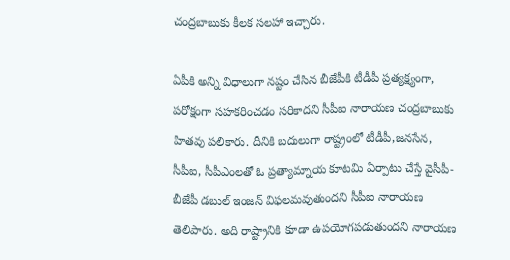చంద్రబాబుకు కీలక సలహా ఇచ్చారు.

ఏపీకి అన్ని విధాలుగా నష్టం చేసిన బీజేపీకి టీడీపీ ప్రత్యక్ష్యంగా, పరోక్షంగా సహకరించడం సరికాదని సీపీఐ నారాయణ చంద్రబాబుకు హితవు పలికారు. దీనికి బదులుగా రాష్ట్రంలో టీడీపీ,జనసేన, సీపీఐ, సీపీఎంలతో ఓ ప్రత్యామ్నాయ కూటమి ఏర్పాటు చేస్తే వైసీపీ-బీజేపీ డబుల్ ఇంజన్ విఫలమవుతుందని సీపీఐ నారాయణ తెలిపారు. అది రాష్ట్రానికి కూడా ఉపయోగపడుతుందని నారాయణ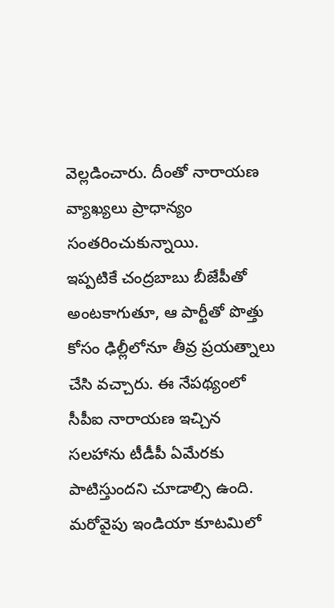వెల్లడించారు. దీంతో నారాయణ వ్యాఖ్యలు ప్రాధాన్యం సంతరించుకున్నాయి.
ఇప్పటికే చంద్రబాబు బీజేపీతో అంటకాగుతూ, ఆ పార్టీతో పొత్తు కోసం ఢిల్లీలోనూ తీవ్ర ప్రయత్నాలు చేసి వచ్చారు. ఈ నేపథ్యంలో సీపీఐ నారాయణ ఇచ్చిన సలహాను టీడీపీ ఏమేరకు పాటిస్తుందని చూడాల్సి ఉంది. మరోవైపు ఇండియా కూటమిలో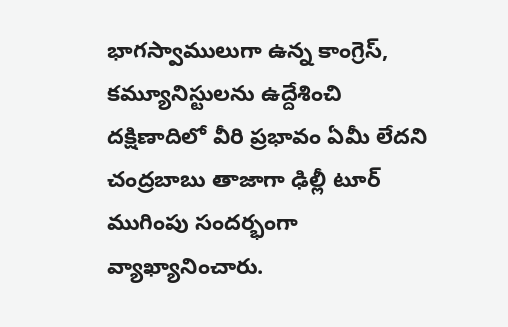భాగస్వాములుగా ఉన్న కాంగ్రెస్, కమ్యూనిస్టులను ఉద్దేశించి దక్షిణాదిలో వీరి ప్రభావం ఏమీ లేదని చంద్రబాబు తాజాగా ఢిల్లీ టూర్ ముగింపు సందర్భంగా వ్యాఖ్యానించారు.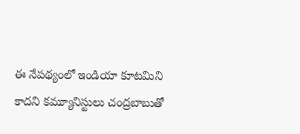ఈ నేపథ్యంలో ఇండియా కూటమిని కాదని కమ్యూనిస్టులు చంద్రబాబుతో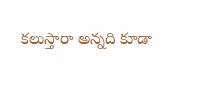కలుస్తారా అన్నది కూడా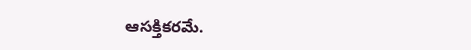ఆసక్తికరమే.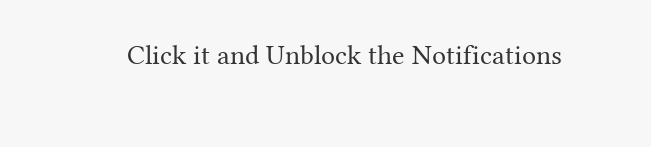Click it and Unblock the Notifications